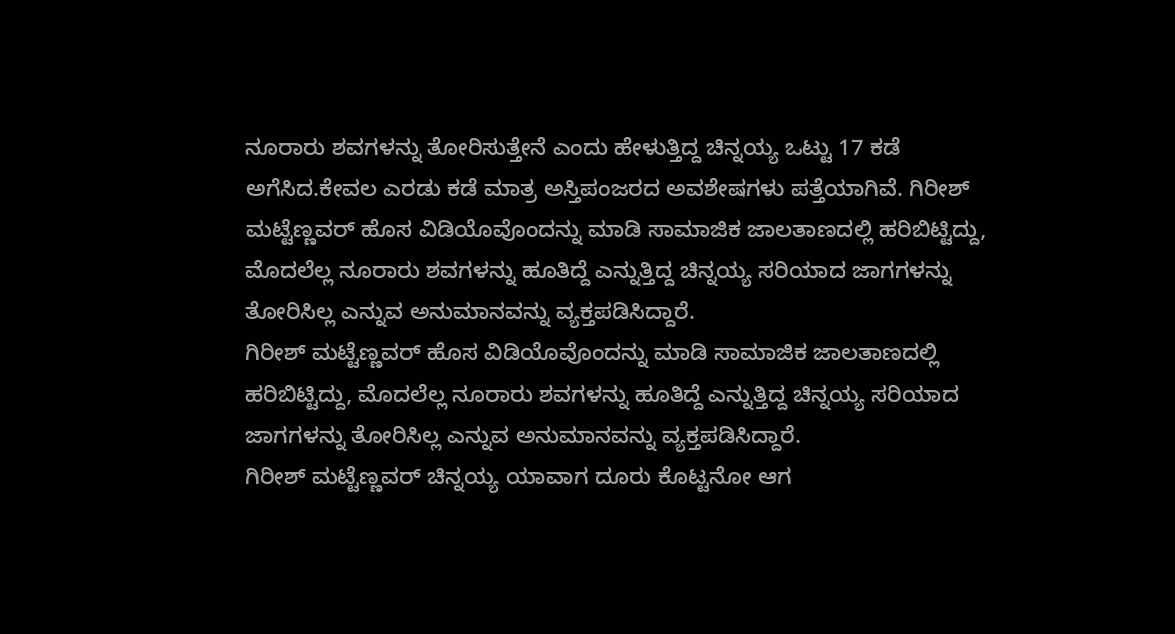ನೂರಾರು ಶವಗಳನ್ನು ತೋರಿಸುತ್ತೇನೆ ಎಂದು ಹೇಳುತ್ತಿದ್ದ ಚಿನ್ನಯ್ಯ ಒಟ್ಟು 17 ಕಡೆ ಅಗೆಸಿದ.ಕೇವಲ ಎರಡು ಕಡೆ ಮಾತ್ರ ಅಸ್ತಿಪಂಜರದ ಅವಶೇಷಗಳು ಪತ್ತೆಯಾಗಿವೆ. ಗಿರೀಶ್ ಮಟ್ಟೆಣ್ಣವರ್ ಹೊಸ ವಿಡಿಯೊವೊಂದನ್ನು ಮಾಡಿ ಸಾಮಾಜಿಕ ಜಾಲತಾಣದಲ್ಲಿ ಹರಿಬಿಟ್ಟಿದ್ದು, ಮೊದಲೆಲ್ಲ ನೂರಾರು ಶವಗಳನ್ನು ಹೂತಿದ್ದೆ ಎನ್ನುತ್ತಿದ್ದ ಚಿನ್ನಯ್ಯ ಸರಿಯಾದ ಜಾಗಗಳನ್ನು ತೋರಿಸಿಲ್ಲ ಎನ್ನುವ ಅನುಮಾನವನ್ನು ವ್ಯಕ್ತಪಡಿಸಿದ್ದಾರೆ.
ಗಿರೀಶ್ ಮಟ್ಟೆಣ್ಣವರ್ ಹೊಸ ವಿಡಿಯೊವೊಂದನ್ನು ಮಾಡಿ ಸಾಮಾಜಿಕ ಜಾಲತಾಣದಲ್ಲಿ ಹರಿಬಿಟ್ಟಿದ್ದು, ಮೊದಲೆಲ್ಲ ನೂರಾರು ಶವಗಳನ್ನು ಹೂತಿದ್ದೆ ಎನ್ನುತ್ತಿದ್ದ ಚಿನ್ನಯ್ಯ ಸರಿಯಾದ ಜಾಗಗಳನ್ನು ತೋರಿಸಿಲ್ಲ ಎನ್ನುವ ಅನುಮಾನವನ್ನು ವ್ಯಕ್ತಪಡಿಸಿದ್ದಾರೆ.
ಗಿರೀಶ್ ಮಟ್ಟೆಣ್ಣವರ್ ಚಿನ್ನಯ್ಯ ಯಾವಾಗ ದೂರು ಕೊಟ್ಟನೋ ಆಗ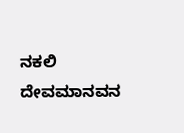ನಕಲಿ ದೇವಮಾನವನ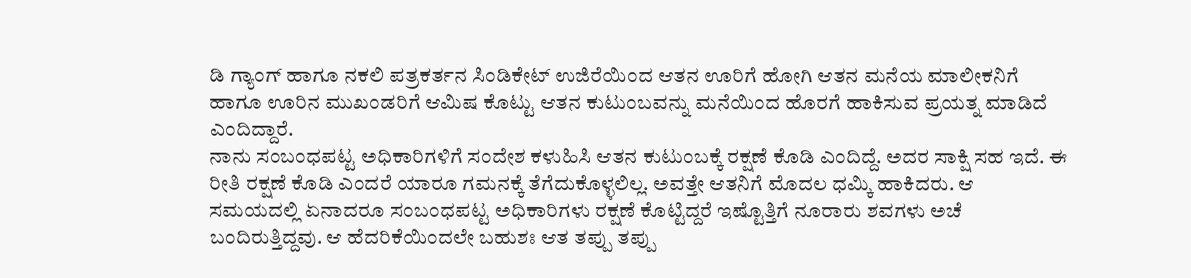ಡಿ ಗ್ಯಾಂಗ್ ಹಾಗೂ ನಕಲಿ ಪತ್ರಕರ್ತನ ಸಿಂಡಿಕೇಟ್ ಉಜಿರೆಯಿಂದ ಆತನ ಊರಿಗೆ ಹೋಗಿ ಆತನ ಮನೆಯ ಮಾಲೀಕನಿಗೆ ಹಾಗೂ ಊರಿನ ಮುಖಂಡರಿಗೆ ಆಮಿಷ ಕೊಟ್ಟು ಆತನ ಕುಟುಂಬವನ್ನು ಮನೆಯಿಂದ ಹೊರಗೆ ಹಾಕಿಸುವ ಪ್ರಯತ್ನ ಮಾಡಿದೆ ಎಂದಿದ್ದಾರೆ.
ನಾನು ಸಂಬಂಧಪಟ್ಟ ಅಧಿಕಾರಿಗಳಿಗೆ ಸಂದೇಶ ಕಳುಹಿಸಿ ಆತನ ಕುಟುಂಬಕ್ಕೆ ರಕ್ಷಣೆ ಕೊಡಿ ಎಂದಿದ್ದೆ. ಅದರ ಸಾಕ್ಷಿ ಸಹ ಇದೆ. ಈ ರೀತಿ ರಕ್ಷಣೆ ಕೊಡಿ ಎಂದರೆ ಯಾರೂ ಗಮನಕ್ಕೆ ತೆಗೆದುಕೊಳ್ಳಲಿಲ್ಲ. ಅವತ್ತೇ ಆತನಿಗೆ ಮೊದಲ ಧಮ್ಕಿ ಹಾಕಿದರು. ಆ ಸಮಯದಲ್ಲಿ ಏನಾದರೂ ಸಂಬಂಧಪಟ್ಟ ಅಧಿಕಾರಿಗಳು ರಕ್ಷಣೆ ಕೊಟ್ಟಿದ್ದರೆ ಇಷ್ಟೊತ್ತಿಗೆ ನೂರಾರು ಶವಗಳು ಅಚೆ ಬಂದಿರುತ್ತಿದ್ದವು. ಆ ಹೆದರಿಕೆಯಿಂದಲೇ ಬಹುಶಃ ಆತ ತಪ್ಪು ತಪ್ಪು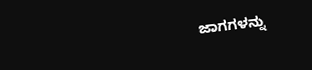ಜಾಗಗಳನ್ನು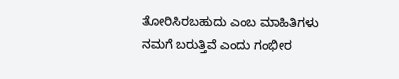ತೋರಿಸಿರಬಹುದು ಎಂಬ ಮಾಹಿತಿಗಳು ನಮಗೆ ಬರುತ್ತಿವೆ ಎಂದು ಗಂಭೀರ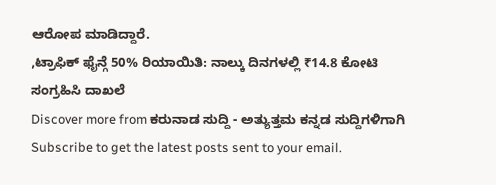ಆರೋಪ ಮಾಡಿದ್ದಾರೆ.
,ಟ್ರಾಫಿಕ್ ಫೈನ್ಗೆ 50% ರಿಯಾಯಿತಿ: ನಾಲ್ಕು ದಿನಗಳಲ್ಲಿ ₹14.8 ಕೋಟಿ ಸಂಗ್ರಹಿಸಿ ದಾಖಲೆ
Discover more from ಕರುನಾಡ ಸುದ್ದಿ - ಅತ್ಯುತ್ತಮ ಕನ್ನಡ ಸುದ್ದಿಗಳಿಗಾಗಿ
Subscribe to get the latest posts sent to your email.